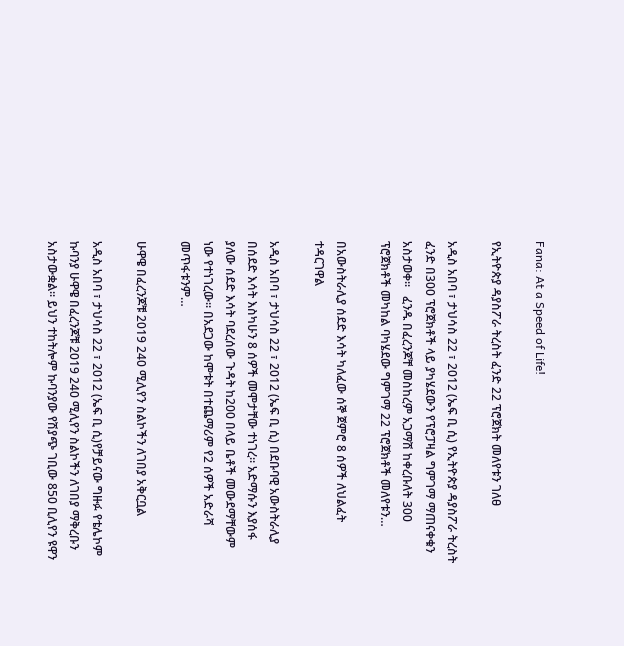Fana: At a Speed of Life!

የኢትዮጵያ ዳያስፖራ ትረስት ፈንድ 22 ፕሮጀክት መለየቱን ገለፀ

አዲስ አበባ ፣ ታህሳስ 22 ፣ 2012 (ኤፍ ቢ ሲ) የኢትዮጵያ ዳያስፖራ ትረስት ፈንድ በ300 ፕሮጀክቶች ላይ ያካሄደውን የፕሮፓዛል ግምገማ ማጠናቀቁን አስታወቀ፡፡   ፈንዱ በፈረንጆቸ መስከረም አጋማሽ ከቀረቡለት 300 ፕሮጀክቶች መካከል ባካሄደው ግምገማ 22 ፕሮጀክቶች መለየቱን…

በአውስትራሊያ ሰደድ እሳት ካለፈው ሰኞ ጀምሮ 8 ሰዎች ለህልፈት ተዳርገዋል

አዲስ አበባ ፣ ታህሳስ 22 ፣ 2012 (ኤፍ ቢ ሲ) በደቡባዊ አውስትራሊያ በሰደድ እሳት እስካሁን 8 ሰዎች መሞታቸው ተነገረ። አድማሱን እያሰፋ ያለው ሰደድ እሳት ባደረሰው ጉዳት ከ200 በላይ ቤቶች መውደማቸውም ነው የተነገረው። በአደጋው ከሞቱት በተጨማሪም የ2 ሰዎች አድራሻ መጥፋቱንም…

ሁዋዌ በፈረንጆቹ 2019 240 ሚሊየን ስልኮችን ለገበያ አቅርቧል

አዲስ አበባ ፣ ታህሳስ 22 ፣ 2012 (ኤፍ ቢ ሲ)የቻይናው ግዙፉ የቴሌኮም  ኩባንያ ሁዋዌ በፈረንጆቹ 2019 240 ሚሊየን ስልኮችን ለገበያ ማቅረቡን አስታውቋል፡፡ ይህን ተከትሎም ኩባንያው የሽያጭ ገቢው 850 ቢሊየን ዩዋን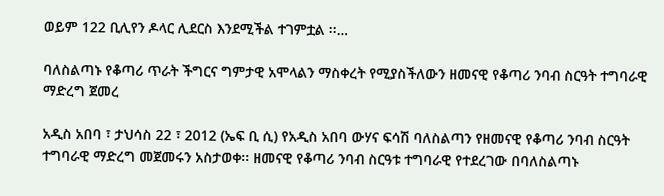ወይም 122 ቢሊየን ዶላር ሊደርስ እንደሚችል ተገምቷል ፡፡…

ባለስልጣኑ የቆጣሪ ጥራት ችግርና ግምታዊ አሞላልን ማስቀረት የሚያስችለውን ዘመናዊ የቆጣሪ ንባብ ስርዓት ተግባራዊ ማድረግ ጀመረ

አዲስ አበባ ፣ ታህሳስ 22 ፣ 2012 (ኤፍ ቢ ሲ) የአዲስ አበባ ውሃና ፍሳሽ ባለስልጣን የዘመናዊ የቆጣሪ ንባብ ስርዓት ተግባራዊ ማድረግ መጀመሩን አስታወቀ፡፡ ዘመናዊ የቆጣሪ ንባብ ስርዓቱ ተግባራዊ የተደረገው በባለስልጣኑ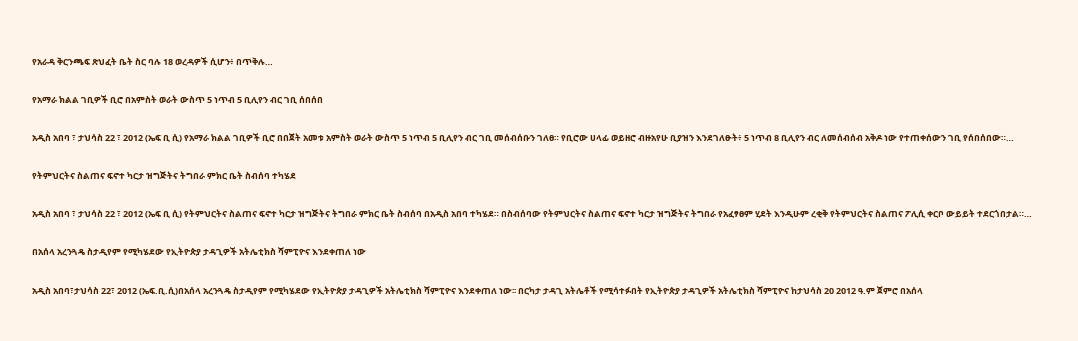የአራዳ ቅርንጫፍ ጽህፈት ቤት ስር ባሉ 18 ወረዳዎች ሲሆን፥ በጥቅሉ…

የአማራ ክልል ገቢዎች ቢሮ በአምስት ወራት ውስጥ 5 ነጥብ 5 ቢሊየን ብር ገቢ ሰበሰበ

አዲስ አበባ ፣ ታህሳስ 22 ፣ 2012 (ኤፍ ቢ ሲ) የአማራ ክልል ገቢዎች ቢሮ በበጀት አመቱ አምስት ወራት ውስጥ 5 ነጥብ 5 ቢሊየን ብር ገቢ መሰብሰቡን ገለፀ። የቢሮው ሀላፊ ወይዘሮ ብዙአየሁ ቢያዝን እንደገለፁት፥ 5 ነጥብ 8 ቢሊየን ብር ለመሰብሰብ አቅዶ ነው የተጠቀሰውን ገቢ የሰበሰበው።…

የትምህርትና ስልጠና ፍኖተ ካርታ ዝግጅትና ትግበራ ምክር ቤት ስብሰባ ተካሄደ

አዲስ አበባ ፣ ታህሳስ 22 ፣ 2012 (ኤፍ ቢ ሲ) የትምህርትና ስልጠና ፍኖተ ካርታ ዝግጅትና ትግበራ ምክር ቤት ስብሰባ በአዲስ አበባ ተካሄደ። በስብሰባው የትምህርትና ስልጠና ፍኖተ ካርታ ዝግጅትና ትግበራ የአፈፃፀም ሂደት እንዲሁም ረቂቅ የትምህርትና ስልጠና ፖሊሲ ቀርቦ ውይይት ተደርጎበታል።…

በአሰላ አረንጓዴ ስታዲየም የሚካሄደው የኢትዮጵያ ታዳጊዎች አትሌቲክስ ሻምፒዮና እንደቀጠለ ነው

አዲስ አበባ፣ታህሳስ 22፣ 2012 (ኤፍ.ቢ.ሲ)በአሰላ አረንጓዴ ስታዲየም የሚካሄደው የኢትዮጵያ ታዳጊዎች አትሌቲክስ ሻምፒዮና እንደቀጠለ ነው፡፡ በርካታ ታዳጊ አትሌቶች የሚሳተፉበት የኢትዮጵያ ታዳጊዎች አትሌቲክስ ሻምፒዮና ከታህሳስ 20 2012 ዓ.ም ጀምሮ በአሰላ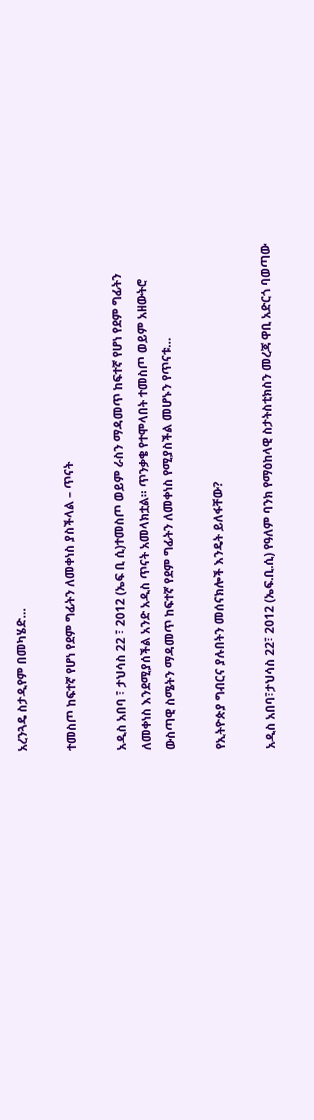አረንጓዴ ስታዲየም በመካሄድ…

ተመስጦ ከፍተኛ የሆነ የደም ግፊትን ለመቀነስ ያስችላል – ጥናት

አዲስ አበባ ፣ ታህሳስ 22 ፣ 2012 (ኤፍ ቢ ሲ)ተመስጦ ወይም ራስን ማዳመጥ ከፍተኛ የሆነ የደም ግፊትን ለመቀነስ እንደሚያሰችል አንድ አዲስ ጥናት አመላክቷል። ጥንቃቄ የተሞላበት ተመስጦ ወይም አዘውትሮ ውስጣዊ ስሜትን ማዳመጥ ከፍተኛ የደም ግፊትን ለመቀነስ የሚያስችል መሆኑን የጥናቱ…

የኢትዮጵያ ግብርና ያሉበትን መሰናክሎች እንዴት ይለፋቸው?

አዲስ አበባ፣ታህሳስ 22፣ 2012 (ኤፍ.ቢ.ሲ) የዓለም ባንክ የማዕከላዊ ስታትስቲክስን መረጃ ዋቢ አድርጎ ባወጣው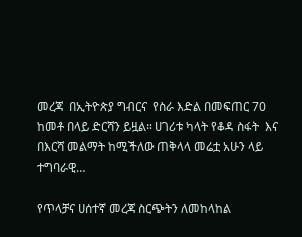መረጃ  በኢትዮጵያ ግብርና  የስራ እድል በመፍጠር 70 ከመቶ በላይ ድርሻን ይዟል። ሀገሪቱ ካላት የቆዳ ስፋት  እና በእርሻ መልማት ከሚችለው ጠቅላላ መሬቷ አሁን ላይ ተግባራዊ…

የጥላቻና ሀሰተኛ መረጃ ስርጭትን ለመከላከል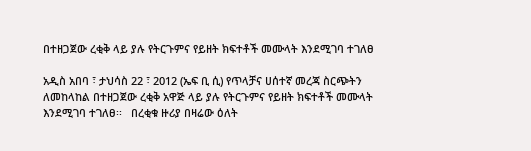በተዘጋጀው ረቂቅ ላይ ያሉ የትርጉምና የይዘት ክፍተቶች መሙላት እንደሚገባ ተገለፀ

አዲስ አበባ ፣ ታህሳስ 22 ፣ 2012 (ኤፍ ቢ ሲ) የጥላቻና ሀሰተኛ መረጃ ስርጭትን ለመከላከል በተዘጋጀው ረቂቅ አዋጅ ላይ ያሉ የትርጉምና የይዘት ክፍተቶች መሙላት እንደሚገባ ተገለፀ፡፡   በረቂቁ ዙሪያ በዛሬው ዕለት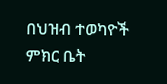በህዝብ ተወካዮች ምክር ቤት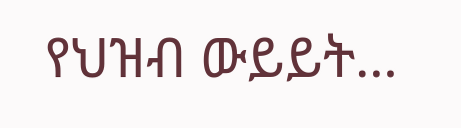የህዝብ ውይይት…